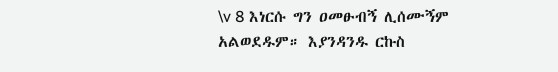\v 8 እነርሱ ግን ዐመፁብኝ ሊሰሙኝም አልወደዱም። እያንዳንዱ ርኩስ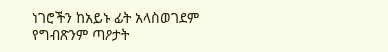ነገሮችን ከአይኑ ፊት አላስወገደም የግብጽንም ጣዖታት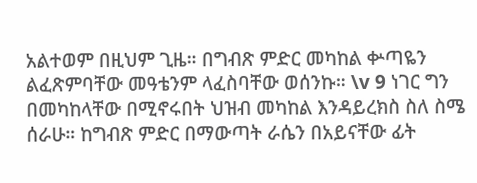አልተወም በዚህም ጊዜ። በግብጽ ምድር መካከል ቍጣዬን ልፈጽምባቸው መዓቴንም ላፈስባቸው ወሰንኩ። \v 9 ነገር ግን በመካከላቸው በሚኖሩበት ህዝብ መካከል እንዳይረክስ ስለ ስሜ ሰራሁ። ከግብጽ ምድር በማውጣት ራሴን በአይናቸው ፊት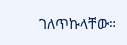ገለጥኩላቸው።